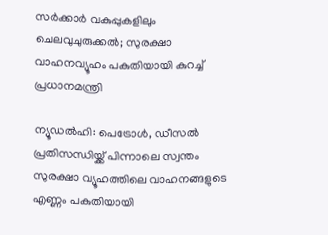സർക്കാർ വകുപ്പുകളിലും ചെലവുചുരുക്കൽ; സുരക്ഷാ വാഹനവ്യൂഹം പകുതിയായി കുറച്ച് പ്രധാനമന്ത്രി

ന്യൂഡൽഹി: പെട്രോൾ, ഡീസൽ പ്രതിസന്ധിയ്ക്ക് പിന്നാലെ സ്വന്തം സുരക്ഷാ വ്യൂഹത്തിലെ വാഹനങ്ങളുടെ എണ്ണം പകുതിയായി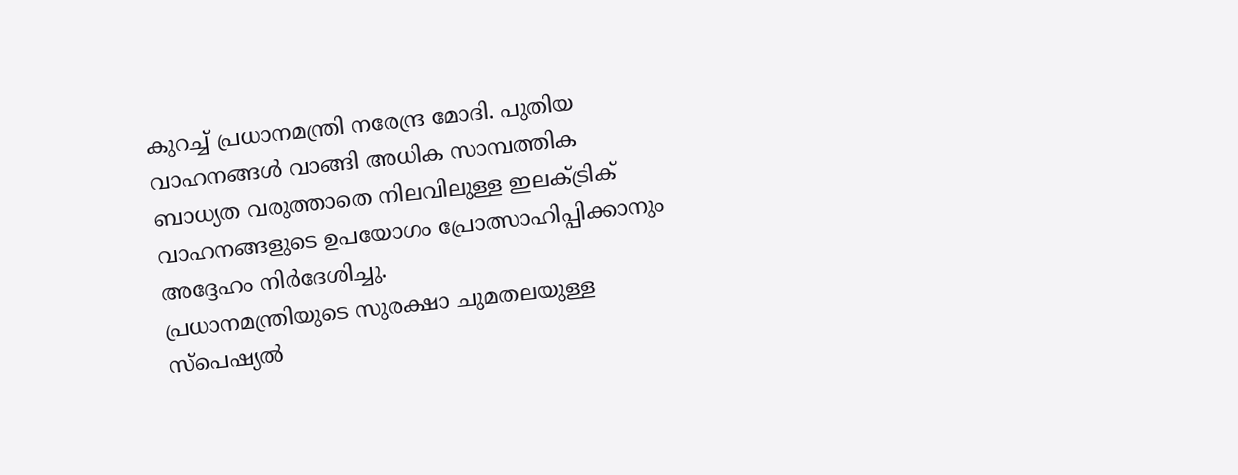കുറച്ച് പ്രധാനമന്ത്രി നരേന്ദ്ര മോദി. പുതിയ വാഹനങ്ങൾ വാങ്ങി അധിക സാമ്പത്തിക ബാധ്യത വരുത്താതെ നിലവിലുള്ള ഇലക്ട്രിക് വാഹനങ്ങളുടെ ഉപയോഗം പ്രോത്സാഹിപ്പിക്കാനും അദ്ദേഹം നിർദേശിച്ചു.
പ്രധാനമന്ത്രിയുടെ സുരക്ഷാ ചുമതലയുള്ള സ്പെഷ്യൽ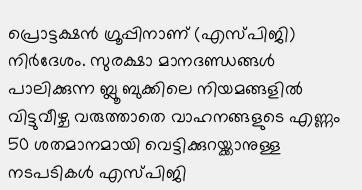പ്രൊട്ടക്ഷൻ ഗ്രൂപ്പിനാണ് (എസ്പിജി) നിർദേശം. സുരക്ഷാ മാനദണ്ഡങ്ങൾ പാലിക്കുന്ന ബ്ലൂ ബുക്കിലെ നിയമങ്ങളിൽ വിട്ടുവീഴ്ച വരുത്താതെ വാഹനങ്ങളുടെ എണ്ണം 50 ശതമാനമായി വെട്ടിക്കുറയ്ക്കാനുള്ള നടപടികൾ എസ്പിജി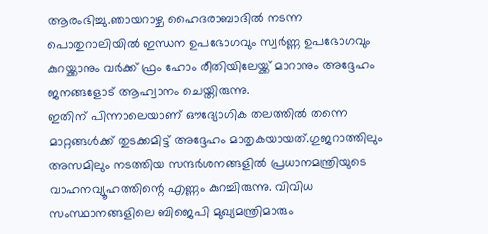ആരംഭിച്ചു.ഞായറാഴ്ച ഹൈദരാബാദിൽ നടന്ന പൊതുറാലിയിൽ ഇന്ധന ഉപഭോഗവും സ്വർണ്ണ ഉപഭോഗവും കുറയ്ക്കാനും വർക്ക് ഫ്രം ഹോം രീതിയിലേയ്ക്ക് മാറാനും അദ്ദേഹം ജനങ്ങളോട് ആഹ്വാനം ചെയ്തിരുന്നു.
ഇതിന് പിന്നാലെയാണ് ഔദ്യോഗിക തലത്തിൽ തന്നെ മാറ്റങ്ങൾക്ക് തുടക്കമിട്ട് അദ്ദേഹം മാതൃകയായത്.ഗുജറാത്തിലും അസമിലും നടത്തിയ സന്ദർശനങ്ങളിൽ പ്രധാനമന്ത്രിയുടെ വാഹനവ്യൂഹത്തിന്റെ എണ്ണം കുറച്ചിരുന്നു. വിവിധ സംസ്ഥാനങ്ങളിലെ ബിജെപി മുഖ്യമന്ത്രിമാരും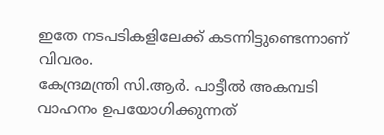ഇതേ നടപടികളിലേക്ക് കടന്നിട്ടുണ്ടെന്നാണ് വിവരം.
കേന്ദ്രമന്ത്രി സി.ആർ. പാട്ടീൽ അകമ്പടി വാഹനം ഉപയോഗിക്കുന്നത്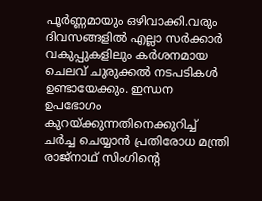പൂർണ്ണമായും ഒഴിവാക്കി.വരും ദിവസങ്ങളിൽ എല്ലാ സർക്കാർ വകുപ്പുകളിലും കർശനമായ ചെലവ് ചുരുക്കൽ നടപടികൾ ഉണ്ടായേക്കും. ഇന്ധന ഉപഭോഗം കുറയ്ക്കുന്നതിനെക്കുറിച്ച് ചർച്ച ചെയ്യാൻ പ്രതിരോധ മന്ത്രി രാജ്നാഥ് സിംഗിന്റെ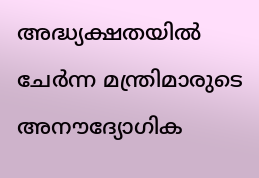അദ്ധ്യക്ഷതയിൽ ചേർന്ന മന്ത്രിമാരുടെ അനൗദ്യോഗിക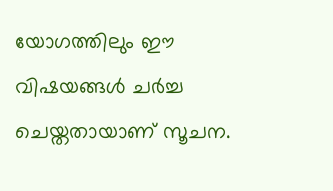യോഗത്തിലും ഈ വിഷയങ്ങൾ ചർച്ച ചെയ്തതായാണ് സൂചന.